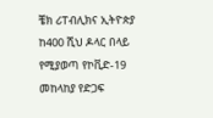ቼክ ሪፐብሊክና ኢትዮጵያ ከ400 ሺህ ዶላር በላይ የሚያወጣ የኮቪድ-19 መከላከያ የድጋፍ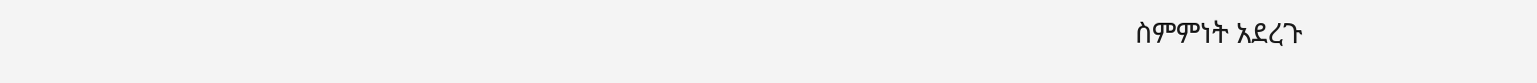ስምምነት አደረጉ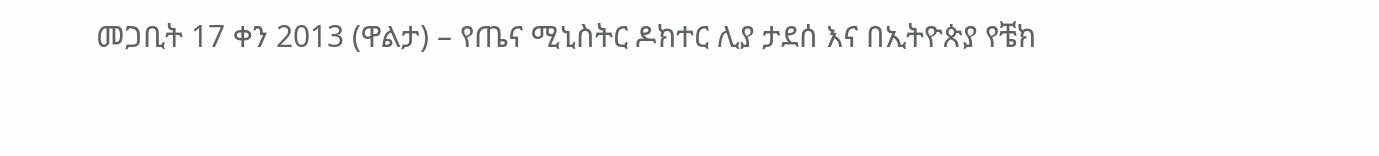መጋቢት 17 ቀን 2013 (ዋልታ) – የጤና ሚኒስትር ዶክተር ሊያ ታደሰ እና በኢትዮጵያ የቼክ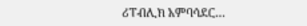ሪፐብሊክ አምባሳደር…